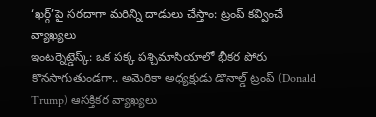‘ఖర్గ్’పై సరదాగా మరిన్ని దాడులు చేస్తాం: ట్రంప్ కవ్వించే వ్యాఖ్యలు
ఇంటర్నెట్డెస్క్: ఒక పక్క పశ్చిమాసియాలో భీకర పోరు కొనసాగుతుండగా.. అమెరికా అధ్యక్షుడు డొనాల్డ్ ట్రంప్ (Donald Trump) ఆసక్తికర వ్యాఖ్యలు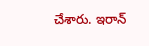చేశారు. ఇరాన్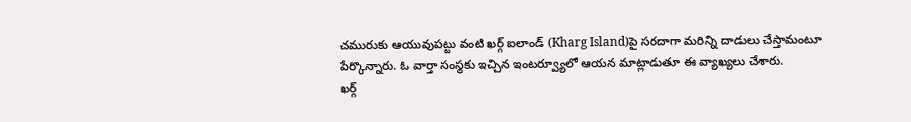చమురుకు ఆయువుపట్టు వంటి ఖర్గ్ ఐలాండ్ (Kharg Island)పై సరదాగా మరిన్ని దాడులు చేస్తామంటూ పేర్కొన్నారు. ఓ వార్తా సంస్థకు ఇచ్చిన ఇంటర్వ్యూలో ఆయన మాట్లాడుతూ ఈ వ్యాఖ్యలు చేశారు.
ఖర్గ్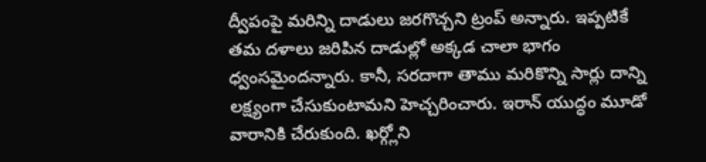ద్వీపంపై మరిన్ని దాడులు జరగొచ్చని ట్రంప్ అన్నారు. ఇప్పటికే తమ దళాలు జరిపిన దాడుల్లో అక్కడ చాలా భాగం ధ్వంసమైందన్నారు. కానీ, సరదాగా తాము మరికొన్ని సార్లు దాన్ని లక్ష్యంగా చేసుకుంటామని హెచ్చరించారు. ఇరాన్ యుద్ధం మూడో వారానికి చేరుకుంది. ఖర్గ్లోని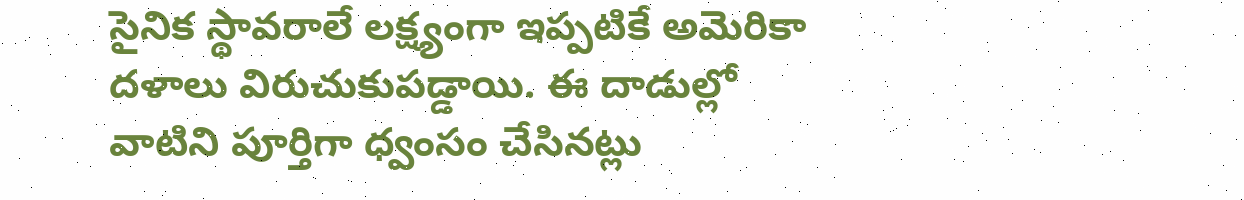సైనిక స్థావరాలే లక్ష్యంగా ఇప్పటికే అమెరికా దళాలు విరుచుకుపడ్డాయి. ఈ దాడుల్లో వాటిని పూర్తిగా ధ్వంసం చేసినట్లు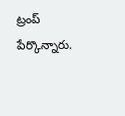ట్రంప్ పేర్కొన్నారు.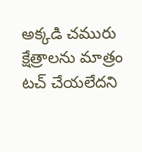అక్కడి చమురు క్షేత్రాలను మాత్రం టచ్ చేయలేదని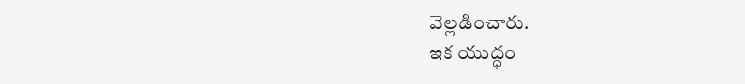వెల్లడించారు.
ఇక యుద్ధం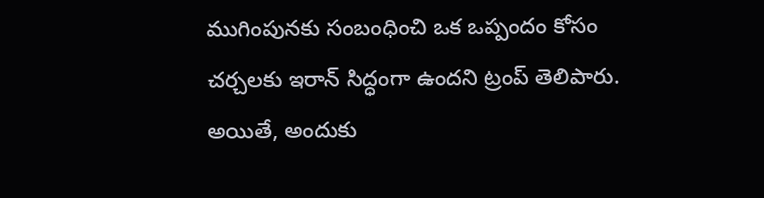ముగింపునకు సంబంధించి ఒక ఒప్పందం కోసం చర్చలకు ఇరాన్ సిద్ధంగా ఉందని ట్రంప్ తెలిపారు. అయితే, అందుకు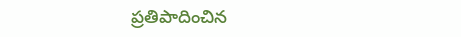ప్రతిపాదించిన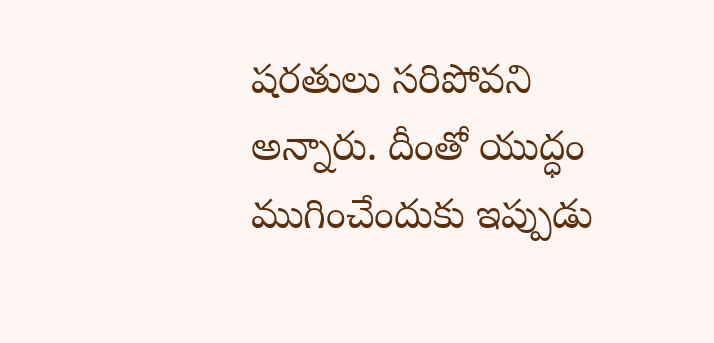షరతులు సరిపోవని అన్నారు. దీంతో యుద్ధం ముగించేందుకు ఇప్పుడు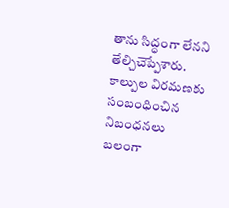తాను సిద్ధంగా లేనని తేల్చిచెప్పేశారు. కాల్పుల విరమణకు సంబంధించిన నిబంధనలు బలంగా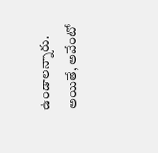ఉండాలన్నారు. అయితే, అవేంటో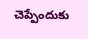చెప్పేందుకు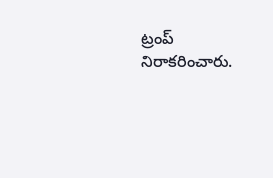ట్రంప్ నిరాకరించారు.